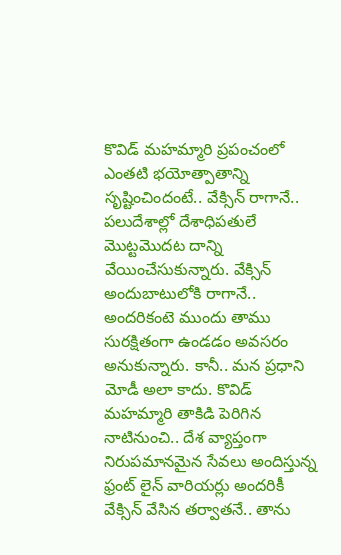కొవిడ్ మహమ్మారి ప్రపంచంలో ఎంతటి భయోత్పాతాన్ని సృష్టించిందంటే.. వేక్సిన్ రాగానే.. పలుదేశాల్లో దేశాధిపతులే మొట్టమొదట దాన్ని వేయించేసుకున్నారు. వేక్సిన్ అందుబాటులోకి రాగానే.. అందరికంటె ముందు తాము సురక్షితంగా ఉండడం అవసరం అనుకున్నారు. కానీ.. మన ప్రధాని మోడీ అలా కాదు. కొవిడ్ మహమ్మారి తాకిడి పెరిగిన నాటినుంచి.. దేశ వ్యాప్తంగా నిరుపమానమైన సేవలు అందిస్తున్న ఫ్రంట్ లైన్ వారియర్లు అందరికీ వేక్సిన్ వేసిన తర్వాతనే.. తాను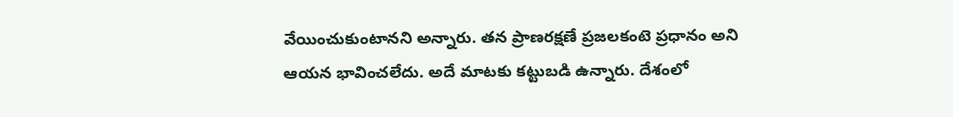వేయించుకుంటానని అన్నారు. తన ప్రాణరక్షణే ప్రజలకంటె ప్రధానం అని ఆయన భావించలేదు. అదే మాటకు కట్టుబడి ఉన్నారు. దేశంలో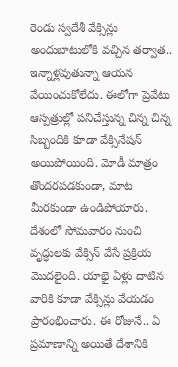రెండు స్వదేశీ వేక్సిన్లు అందుబాటులోకి వచ్చిన తర్వాత.. ఇన్నాళ్లవుతున్నా ఆయన వేయించుకోలేదు. ఈలోగా ప్రెవేటు ఆస్పత్రుల్లో పనిచేస్తున్న చిన్న చిన్న సిబ్బందికి కూడా వేక్సినేషన్ అయిపోయింది. మోడీ మాత్రం తొందరపడకుండా, మాట మీరకుండా ఉండిపోయారు.
దేశంలో సోమవారం నుంచి వృద్ధులకు వేక్సిన్ వేసే ప్రక్రియ మొదలైంది. యాభై ఏళ్లు దాటిన వారికి కూడా వేక్సిన్లు వేయడం ప్రారంభించారు. ఈ రోజునే.. ఏ ప్రమాణాన్ని అయితే దేశానికి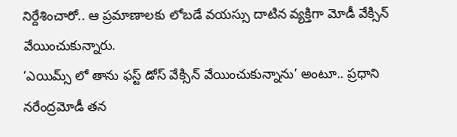నిర్దేశించారో.. ఆ ప్రమాణాలకు లోబడే వయస్సు దాటిన వ్యక్తిగా మోడీ వేక్సిన్ వేయించుకున్నారు.
‘ఎయిమ్స్ లో తాను ఫస్ట్ డోస్ వేక్సిన్ వేయించుకున్నాను’ అంటూ.. ప్రధాని నరేంద్రమోడీ తన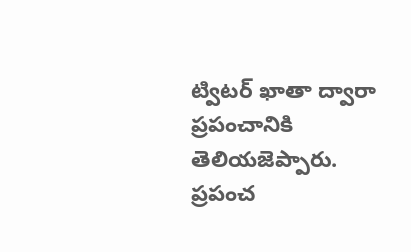ట్విటర్ ఖాతా ద్వారా ప్రపంచానికి తెలియజెప్పారు.
ప్రపంచ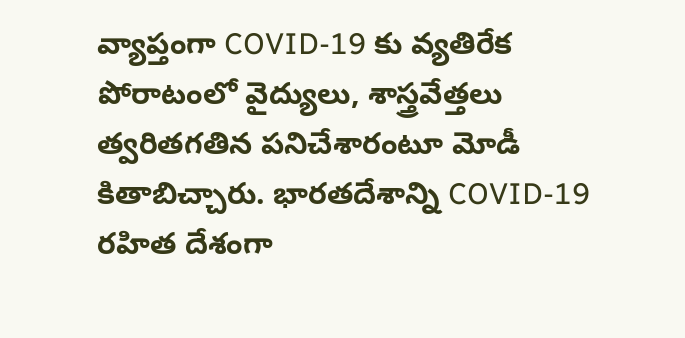వ్యాప్తంగా COVID-19 కు వ్యతిరేక పోరాటంలో వైద్యులు, శాస్త్రవేత్తలు త్వరితగతిన పనిచేశారంటూ మోడీ కితాబిచ్చారు. భారతదేశాన్ని COVID-19 రహిత దేశంగా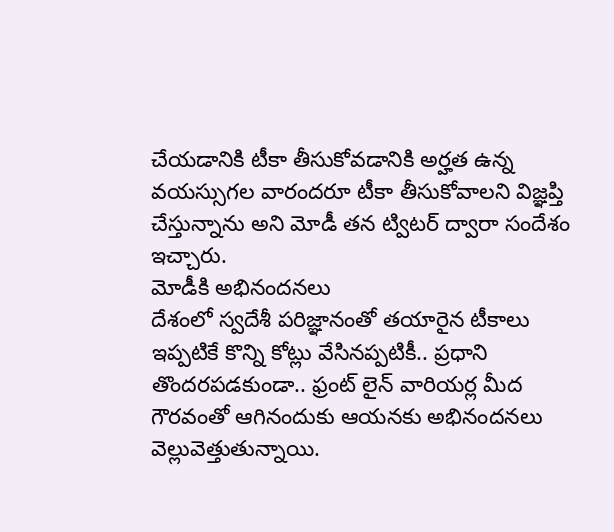చేయడానికి టీకా తీసుకోవడానికి అర్హత ఉన్న వయస్సుగల వారందరూ టీకా తీసుకోవాలని విజ్ఞప్తి చేస్తున్నాను అని మోడీ తన ట్విటర్ ద్వారా సందేశం ఇచ్చారు.
మోడీకి అభినందనలు
దేశంలో స్వదేశీ పరిజ్ఞానంతో తయారైన టీకాలు ఇప్పటికే కొన్ని కోట్లు వేసినప్పటికీ.. ప్రధాని తొందరపడకుండా.. ఫ్రంట్ లైన్ వారియర్ల మీద గౌరవంతో ఆగినందుకు ఆయనకు అభినందనలు వెల్లువెత్తుతున్నాయి.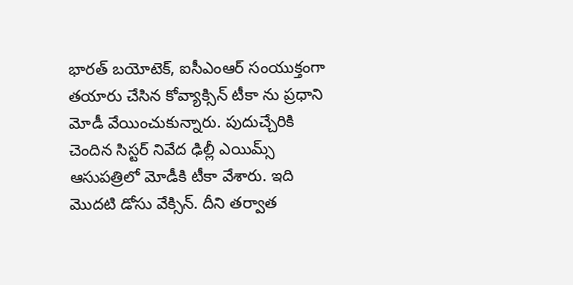భారత్ బయోటెక్, ఐసీఎంఆర్ సంయుక్తంగా తయారు చేసిన కోవ్యాక్సిన్ టీకా ను ప్రధాని మోడీ వేయించుకున్నారు. పుదుచ్చేరికి చెందిన సిస్టర్ నివేద ఢిల్లీ ఎయిమ్స్ ఆసుపత్రిలో మోడీకి టీకా వేశారు. ఇది మొదటి డోసు వేక్సిన్. దీని తర్వాత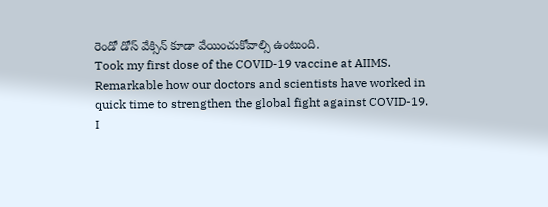రెండో డోస్ వేక్సిన్ కూడా వేయించుకోవాల్సి ఉంటుంది.
Took my first dose of the COVID-19 vaccine at AIIMS.
Remarkable how our doctors and scientists have worked in quick time to strengthen the global fight against COVID-19.
I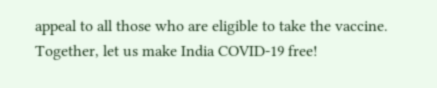appeal to all those who are eligible to take the vaccine. Together, let us make India COVID-19 free!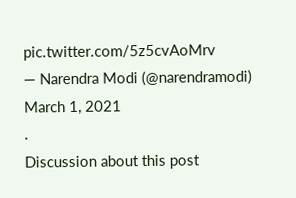pic.twitter.com/5z5cvAoMrv
— Narendra Modi (@narendramodi) March 1, 2021
.
Discussion about this post